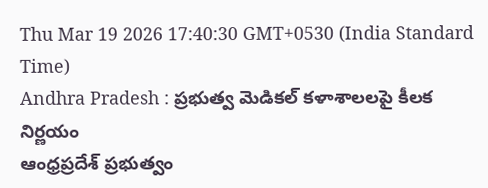Thu Mar 19 2026 17:40:30 GMT+0530 (India Standard Time)
Andhra Pradesh : ప్రభుత్వ మెడికల్ కళాశాలలపై కీలక నిర్ణయం
ఆంధ్రప్రదేశ్ ప్రభుత్వం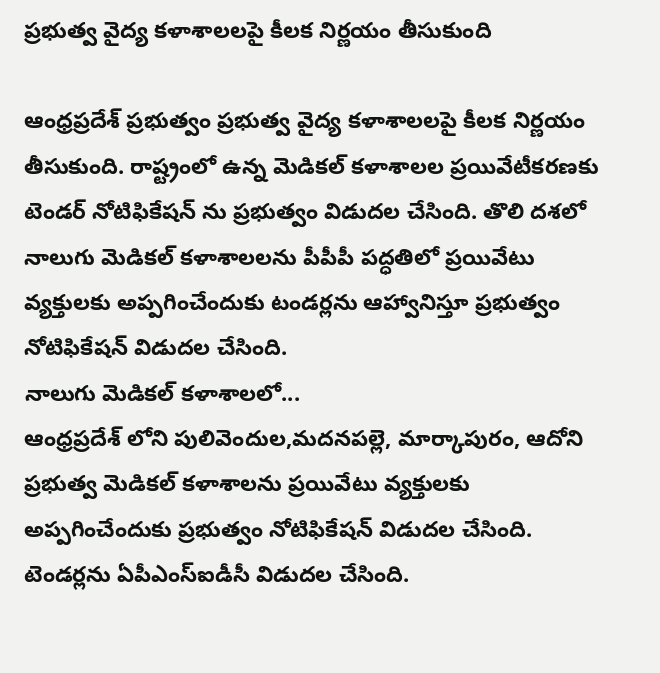ప్రభుత్వ వైద్య కళాశాలలపై కీలక నిర్ణయం తీసుకుంది

ఆంధ్రప్రదేశ్ ప్రభుత్వం ప్రభుత్వ వైద్య కళాశాలలపై కీలక నిర్ణయం తీసుకుంది. రాష్ట్రంలో ఉన్న మెడికల్ కళాశాలల ప్రయివేటీకరణకు టెండర్ నోటిఫికేషన్ ను ప్రభుత్వం విడుదల చేసింది. తొలి దశలో నాలుగు మెడికల్ కళాశాలలను పీపీపీ పద్ధతిలో ప్రయివేటు వ్యక్తులకు అప్పగించేందుకు టండర్లను ఆహ్వానిస్తూ ప్రభుత్వం నోటిఫికేషన్ విడుదల చేసింది.
నాలుగు మెడికల్ కళాశాలలో...
ఆంధ్రప్రదేశ్ లోని పులివెందుల,మదనపల్లె, మార్కాపురం, ఆదోని ప్రభుత్వ మెడికల్ కళాశాలను ప్రయివేటు వ్యక్తులకు అప్పగించేందుకు ప్రభుత్వం నోటిఫికేషన్ విడుదల చేసింది. టెండర్లను ఏపీఎంస్ఐడీసీ విడుదల చేసింది.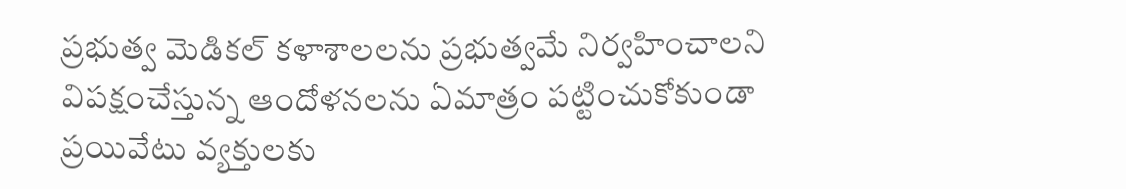ప్రభుత్వ మెడికల్ కళాశాలలను ప్రభుత్వమే నిర్వహించాలని విపక్షంచేస్తున్న ఆందోళనలను ఏమాత్రం పట్టించుకోకుండా ప్రయివేటు వ్యక్తులకు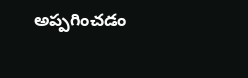అప్పగించడం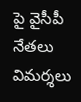పై వైసీపీ నేతలు విమర్శలు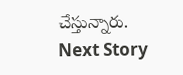చేస్తున్నారు.
Next Story